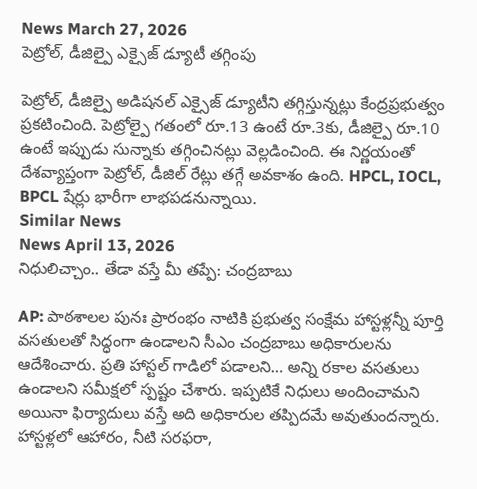News March 27, 2026
పెట్రోల్, డీజిల్పై ఎక్సైజ్ డ్యూటీ తగ్గింపు

పెట్రోల్, డీజిల్పై అడిషనల్ ఎక్సైజ్ డ్యూటీని తగ్గిస్తున్నట్లు కేంద్రప్రభుత్వం ప్రకటించింది. పెట్రోల్పై గతంలో రూ.13 ఉంటే రూ.3కు, డీజిల్పై రూ.10 ఉంటే ఇప్పుడు సున్నాకు తగ్గించినట్లు వెల్లడించింది. ఈ నిర్ణయంతో దేశవ్యాప్తంగా పెట్రోల్, డీజిల్ రేట్లు తగ్గే అవకాశం ఉంది. HPCL, IOCL, BPCL షేర్లు భారీగా లాభపడనున్నాయి.
Similar News
News April 13, 2026
నిధులిచ్చాం.. తేడా వస్తే మీ తప్పే: చంద్రబాబు

AP: పాఠశాలల పునః ప్రారంభం నాటికి ప్రభుత్వ సంక్షేమ హాస్టళ్లన్నీ పూర్తి వసతులతో సిద్ధంగా ఉండాలని సీఎం చంద్రబాబు అధికారులను ఆదేశించారు. ప్రతి హాస్టల్ గాడిలో పడాలని… అన్ని రకాల వసతులు ఉండాలని సమీక్షలో స్పష్టం చేశారు. ఇప్పటికే నిధులు అందించామని అయినా ఫిర్యాదులు వస్తే అది అధికారుల తప్పిదమే అవుతుందన్నారు. హాస్టళ్లలో ఆహారం, నీటి సరఫరా,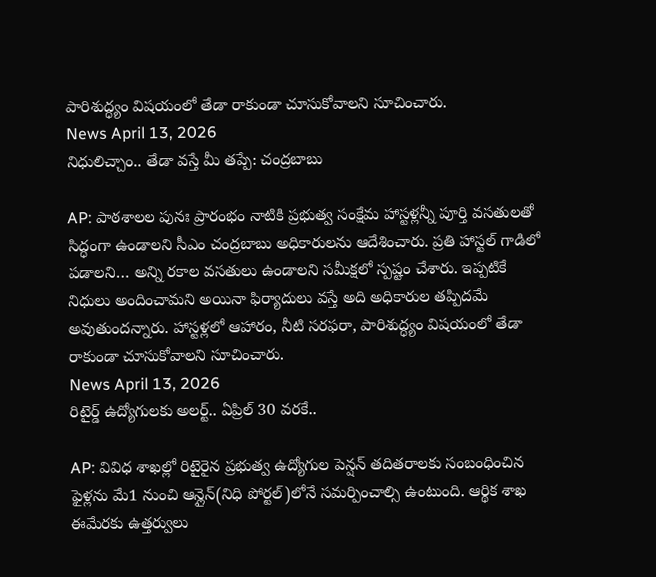పారిశుద్ధ్యం విషయంలో తేడా రాకుండా చూసుకోవాలని సూచించారు.
News April 13, 2026
నిధులిచ్చాం.. తేడా వస్తే మీ తప్పే: చంద్రబాబు

AP: పాఠశాలల పునః ప్రారంభం నాటికి ప్రభుత్వ సంక్షేమ హాస్టళ్లన్నీ పూర్తి వసతులతో సిద్ధంగా ఉండాలని సీఎం చంద్రబాబు అధికారులను ఆదేశించారు. ప్రతి హాస్టల్ గాడిలో పడాలని… అన్ని రకాల వసతులు ఉండాలని సమీక్షలో స్పష్టం చేశారు. ఇప్పటికే నిధులు అందించామని అయినా ఫిర్యాదులు వస్తే అది అధికారుల తప్పిదమే అవుతుందన్నారు. హాస్టళ్లలో ఆహారం, నీటి సరఫరా, పారిశుద్ధ్యం విషయంలో తేడా రాకుండా చూసుకోవాలని సూచించారు.
News April 13, 2026
రిటైర్డ్ ఉద్యోగులకు అలర్ట్.. ఏప్రిల్ 30 వరకే..

AP: వివిధ శాఖల్లో రిటైరైన ప్రభుత్వ ఉద్యోగుల పెన్షన్ తదితరాలకు సంబంధించిన ఫైళ్లను మే1 నుంచి ఆన్లైన్(నిధి పోర్టల్)లోనే సమర్పించాల్సి ఉంటుంది. ఆర్థిక శాఖ ఈమేరకు ఉత్తర్వులు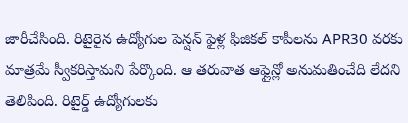జారీచేసింది. రిటైరైన ఉద్యోగుల పెన్షన్ ఫైళ్ల ఫిజికల్ కాపీలను APR30 వరకు మాత్రమే స్వీకరిస్తామని పేర్కొంది. ఆ తరువాత ఆఫ్లైన్లో అనుమతించేది లేదని తెలిపింది. రిటైర్డ్ ఉద్యోగులకు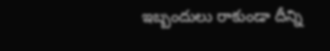ఇబ్బందులు రాకుండా దీన్ని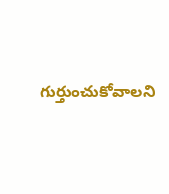గుర్తుంచుకోవాలని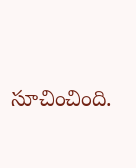సూచించింది.